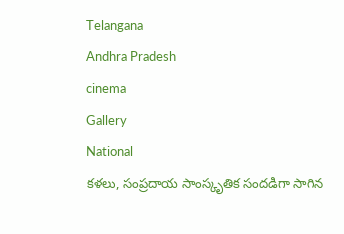Telangana
Andhra Pradesh
cinema
Gallery
National
కళలు, సంప్రదాయ సాంస్కృతిక సందడిగా సాగిన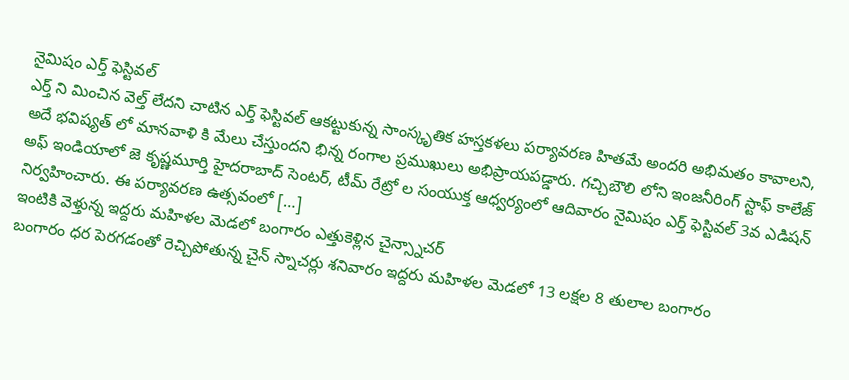నైమిషం ఎర్త్ ఫెస్టివల్
ఎర్త్ ని మించిన వెల్త్ లేదని చాటిన ఎర్త్ ఫెస్టివల్ ఆకట్టుకున్న సాంస్కృతిక హస్తకళలు పర్యావరణ హితమే అందరి అభిమతం కావాలని, అదే భవిష్యత్ లో మానవాళి కి మేలు చేస్తుందని భిన్న రంగాల ప్రముఖులు అభిప్రాయపడ్డారు. గచ్చిబౌలి లోని ఇంజనీరింగ్ స్టాఫ్ కాలేజ్ అఫ్ ఇండియాలో జె కృష్ణమూర్తి హైదరాబాద్ సెంటర్, టీమ్ రేట్రో ల సంయుక్త ఆధ్వర్యంలో ఆదివారం నైమిషం ఎర్త్ ఫెస్టివల్ 3వ ఎడిషన్ నిర్వహించారు. ఈ పర్యావరణ ఉత్సవంలో […]
ఇంటికి వెళ్తున్న ఇద్దరు మహిళల మెడలో బంగారం ఎత్తుకెళ్లిన చైన్స్నాచర్
బంగారం ధర పెరగడంతో రెచ్చిపోతున్న చైన్ స్నాచర్లు శనివారం ఇద్దరు మహిళల మెడలో 13 లక్షల 8 తులాల బంగారం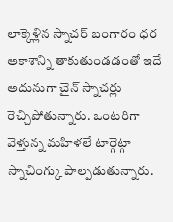లాక్కెళ్లిన స్నాచర్ బంగారం ధర అకాశాన్ని తాకుతుండడంతో ఇదే అదునుగా చైన్ స్నాచర్లు రెచ్చిపోతున్నారు. ఒంటరిగా వెళ్తున్న మహిళలే టార్గెట్గా స్నాచింగ్కు పాల్పడుతున్నారు.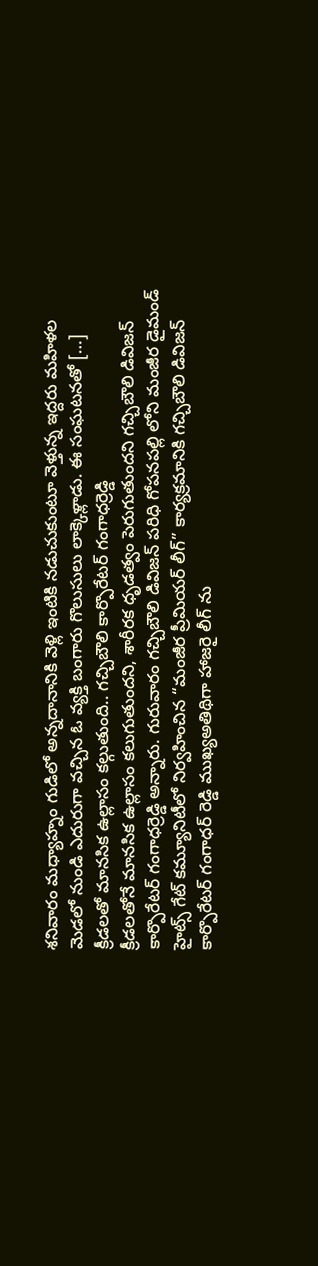శనివారం మధ్యాహ్నం గుడిలో అన్నదానానికి వెళ్లి ఇంటికి నడుచుకుంటూ వెళ్తున్న ఇద్దరు మహిళల మెడలో నుండి ఎదురుగా వచ్చిన ఓ వ్యక్తి బంగారు గొలుసులు లాక్కెళ్లాడు. ఈ సంఘటనతో […]
క్రీడలతో మానసిక ఉల్లాసం కల్గుతుంది.. గచ్చిబౌలి కార్పొరేటర్ గంగాధర్రెడ్డి
క్రీడలతోనే మానసిక ఉల్లాసం కలుగుతుందని, శారీరక ధృడత్వం పెరుగుతుందని గచ్చిబౌలి డివిజన్ కార్పొరేటర్ గంగాధర్రెడ్డి అన్నారు. గురువారం గచ్చిబౌలి డివిజన్ పరిధి గోపనపల్లి లోని మంజీర డైమండ్ హైట్స్ గేట్ కమ్యూనిటీలో నిర్వహించిన “మంజీర ప్రీమియర్ లీగ్” కార్యక్రమానికి గచ్చిబౌలి డివిజన్ కార్పొరేటర్ గంగాధర్ రెడ్డి ముఖ్యఅతిథిగా హాజరై లీగ్ ను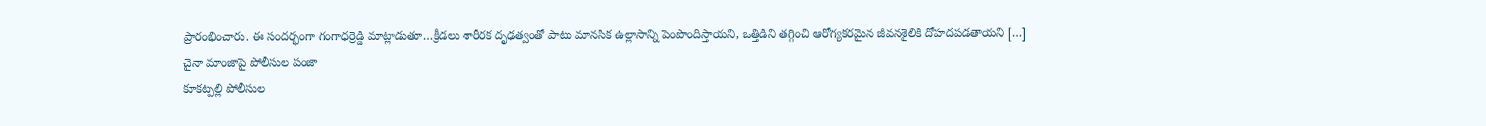ప్రారంభించారు. ఈ సందర్భంగా గంగాధర్రెడ్డి మాట్లాడుతూ…క్రీడలు శారీరక దృఢత్వంతో పాటు మానసిక ఉల్లాసాన్ని పెంపొందిస్తాయని, ఒత్తిడిని తగ్గించి ఆరోగ్యకరమైన జీవనశైలికి దోహదపడతాయని […]
చైనా మాంజాపై పోలీసుల పంజా
కూకట్పల్లి పోలీసుల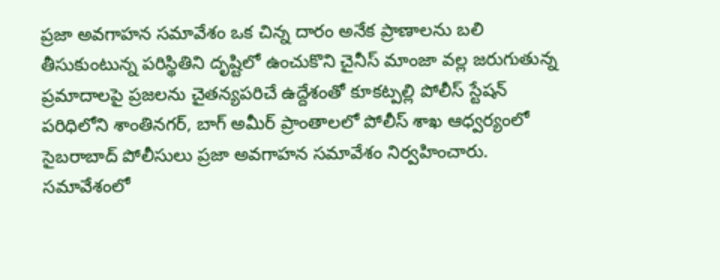ప్రజా అవగాహన సమావేశం ఒక చిన్న దారం అనేక ప్రాణాలను బలి తీసుకుంటున్న పరిస్థితిని దృష్టిలో ఉంచుకొని చైనీస్ మాంజా వల్ల జరుగుతున్న ప్రమాదాలపై ప్రజలను చైతన్యపరిచే ఉద్దేశంతో కూకట్పల్లి పోలీస్ స్టేషన్ పరిధిలోని శాంతినగర్, బాగ్ అమీర్ ప్రాంతాలలో పోలీస్ శాఖ ఆధ్వర్యంలో సైబరాబాద్ పోలీసులు ప్రజా అవగాహన సమావేశం నిర్వహించారు. సమావేశంలో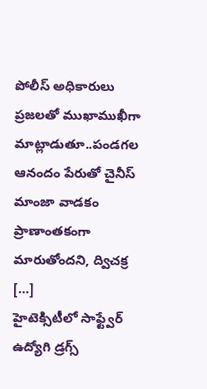పోలీస్ అధికారులు ప్రజలతో ముఖాముఖీగా మాట్లాడుతూ..పండగల ఆనందం పేరుతో చైనీస్ మాంజా వాడకం ప్రాణాంతకంగా మారుతోందని, ద్విచక్ర […]
హైటెక్సిటీలో సాఫ్ట్వేర్ ఉద్యోగి డ్రగ్స్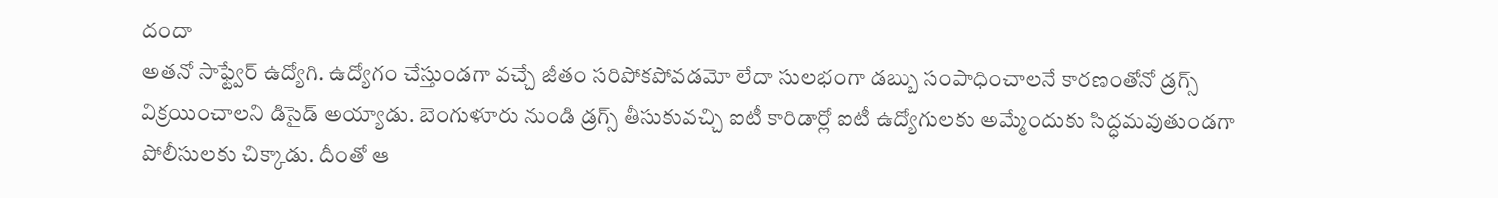దందా
అతనో సాఫ్ట్వేర్ ఉద్యోగి. ఉద్యోగం చేస్తుండగా వచ్చే జీతం సరిపోకపోవడమో లేదా సులభంగా డబ్బు సంపాధించాలనే కారణంతోనో డ్రగ్స్ విక్రయించాలని డిసైడ్ అయ్యాడు. బెంగుళూరు నుండి డ్రగ్స్ తీసుకువచ్చి ఐటీ కారిడార్లో ఐటీ ఉద్యోగులకు అమ్మేందుకు సిద్ధమవుతుండగా పోలీసులకు చిక్కాడు. దీంతో ఆ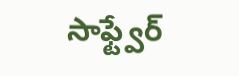సాఫ్ట్వేర్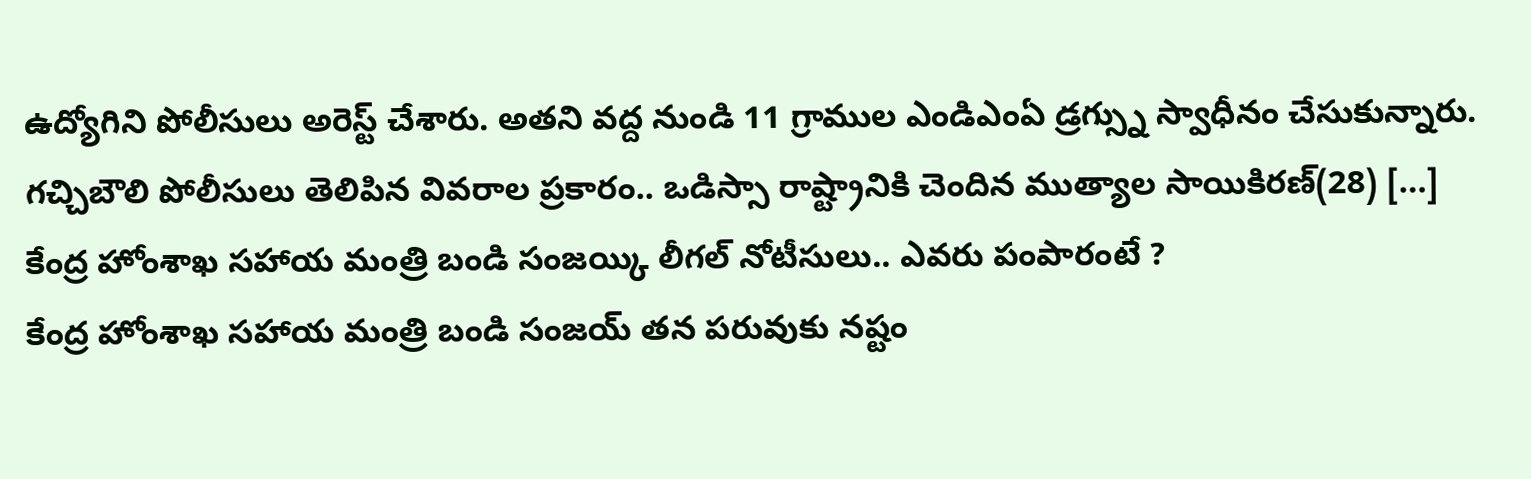ఉద్యోగిని పోలీసులు అరెస్ట్ చేశారు. అతని వద్ద నుండి 11 గ్రాముల ఎండిఎంఏ డ్రగ్స్ను స్వాధీనం చేసుకున్నారు. గచ్చిబౌలి పోలీసులు తెలిపిన వివరాల ప్రకారం.. ఒడిస్సా రాష్ట్రానికి చెందిన ముత్యాల సాయికిరణ్(28) […]
కేంద్ర హోంశాఖ సహాయ మంత్రి బండి సంజయ్కి లీగల్ నోటీసులు.. ఎవరు పంపారంటే ?
కేంద్ర హోంశాఖ సహాయ మంత్రి బండి సంజయ్ తన పరువుకు నష్టం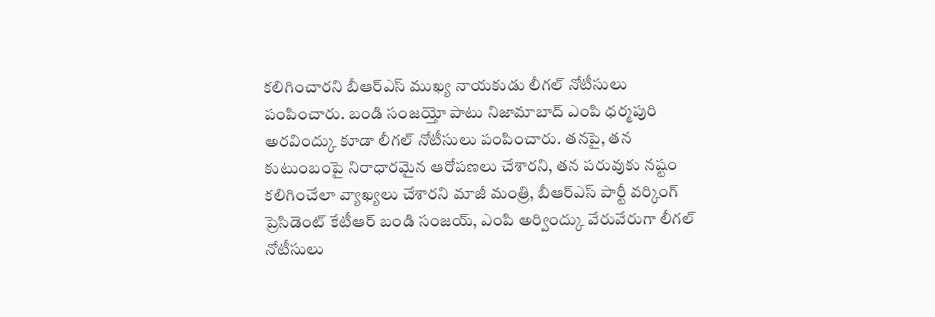కలిగించారని బీఆర్ఎస్ ముఖ్య నాయకుడు లీగల్ నోటీసులు పంపించారు. బండి సంజయ్తో పాటు నిజామాబాద్ ఎంపి ధర్మపురి అరవింద్కు కూడా లీగల్ నోటీసులు పంపించారు. తనపై, తన కుటుంబంపై నిరాధారమైన ఆరోపణలు చేశారని, తన పరువుకు నష్టం కలిగించేలా వ్యాఖ్యలు చేశారని మాజీ మంత్రి, బీఆర్ఎస్ పార్టీ వర్కింగ్ ప్రెసిడెంట్ కేటీఆర్ బండి సంజయ్, ఎంపి అర్వింద్కు వేరువేరుగా లీగల్ నోటీసులు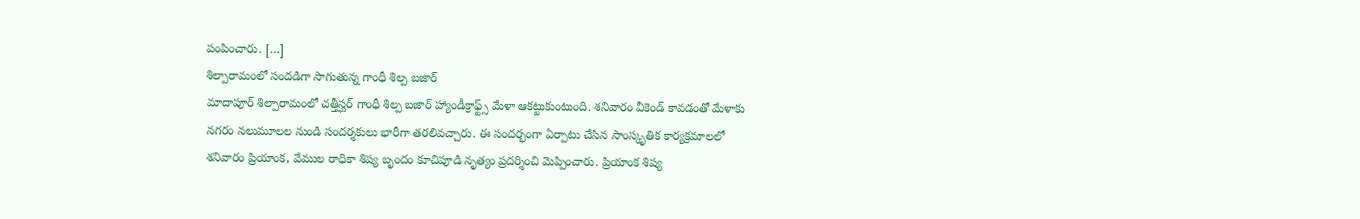పంపించారు. […]
శిల్పారామంలో సందడిగా సాగుతున్న గాంధీ శిల్ప బజార్
మాదాపూర్ శిల్పారామంలో చత్తీస్ఘర్ గాంధీ శిల్ప బజార్ హ్యాండీక్రాఫ్ట్స్ మేళా ఆకట్టుకుంటుంది. శనివారం వీకెండ్ కావడంతో మేళాకు నగరం నలుమూలల నుండి సందర్శకులు భారీగా తరలివచ్చారు. ఈ సందర్భంగా ఏర్పాటు చేసిన సాంస్కృతిక కార్యక్రమాలలో శనివారం ప్రియాంక, వేముల రాధికా శిష్య బృందం కూచిపూడి నృత్యం ప్రదర్శించి మెప్పించారు. ప్రియాంక శిష్య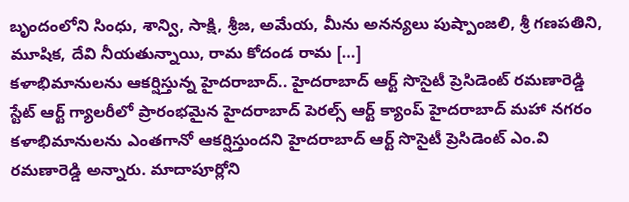బృందంలోని సింధు, శాన్వి, సాక్షి, శ్రీజ, అమేయ, మీను అనన్యలు పుష్పాంజలి, శ్రీ గణపతిని, మూషిక, దేవి నీయతున్నాయి, రామ కోదండ రామ […]
కళాభిమానులను ఆకర్షిస్తున్న హైదరాబాద్.. హైదరాబాద్ ఆర్ట్ సొసైటీ ప్రెసిడెంట్ రమణారెడ్డి
స్టేట్ ఆర్ట్ గ్యాలరీలో ప్రారంభమైన హైదరాబాద్ పెరల్స్ ఆర్ట్ క్యాంప్ హైదరాబాద్ మహా నగరం కళాభిమానులను ఎంతగానో ఆకర్షిస్తుందని హైదరాబాద్ ఆర్ట్ సొసైటీ ప్రెసిడెంట్ ఎం.వి రమణారెడ్డి అన్నారు. మాదాపూర్లోని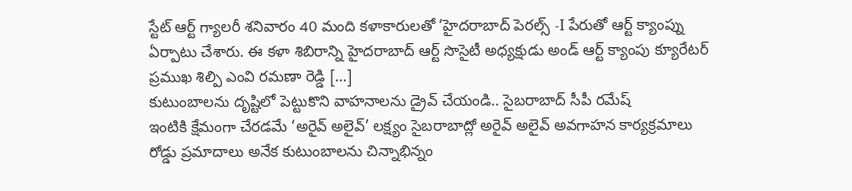స్టేట్ ఆర్ట్ గ్యాలరీ శనివారం 40 మంది కళాకారులతో ‘హైదరాబాద్ పెరల్స్ -I పేరుతో ఆర్ట్ క్యాంప్ను ఏర్పాటు చేశారు. ఈ కళా శిబిరాన్ని హైదరాబాద్ ఆర్ట్ సొసైటీ అధ్యక్షుడు అండ్ ఆర్ట్ క్యాంపు క్యూరేటర్ ప్రముఖ శిల్పి ఎంవి రమణా రెడ్డి […]
కుటుంబాలను దృష్టిలో పెట్టుకొని వాహనాలను డ్రైవ్ చేయండి.. సైబరాబాద్ సీపీ రమేష్
ఇంటికి క్షేమంగా చేరడమే ‘అరైవ్ అలైవ్’ లక్ష్యం సైబరాబాద్లో అరైవ్ అలైవ్ అవగాహన కార్యక్రమాలు రోడ్డు ప్రమాదాలు అనేక కుటుంబాలను చిన్నాభిన్నం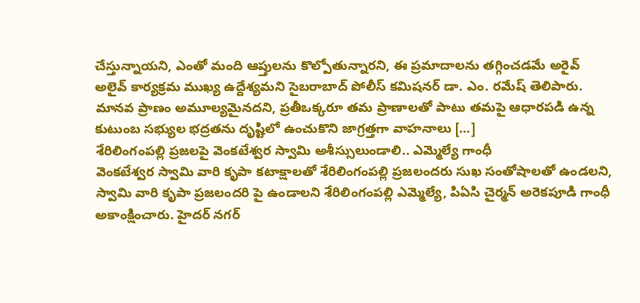చేస్తున్నాయని, ఎంతో మంది ఆప్తులను కొల్పోతున్నారని, ఈ ప్రమాదాలను తగ్గించడమే అరైవ్ అలైవ్ కార్యక్రమ ముఖ్య ఉద్దేశ్యమని సైబరాబాద్ పోలీస్ కమిషనర్ డా. ఎం. రమేష్ తెలిపారు. మానవ ప్రాణం అమూల్యమైనదని, ప్రతీఒక్కరూ తమ ప్రాణాలతో పాటు తమపై ఆధారపడి ఉన్న కుటుంబ సభ్యుల భద్రతను దృష్టిలో ఉంచుకొని జాగ్రత్తగా వాహనాలు […]
శేరిలింగంపల్లి ప్రజలపై వెంకటేశ్వర స్వామి అశీస్సులుండాలి.. ఎమ్మెల్యే గాంధీ
వెంకటేశ్వర స్వామి వారి కృపా కటాక్షాలతో శేరిలింగంపల్లి ప్రజలందరు సుఖ సంతోషాలతో ఉండలని, స్వామి వారి కృపా ప్రజలందరి పై ఉండాలని శేరిలింగంపల్లి ఎమ్మెల్యే, పిఏసి చైర్మన్ అరెకపూడి గాంధీ అకాంక్షించారు. హైదర్ నగర్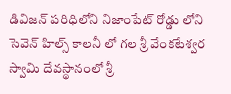డివిజన్ పరిధిలోని నిజాంపేట్ రోడ్డు లోని సెవెన్ హిల్స్ కాలనీ లో గల శ్రీ వేంకటేశ్వర స్వామి దేవస్థానంలో శ్రీ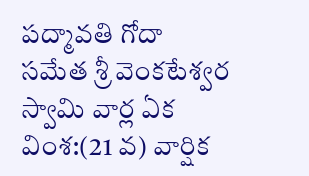పద్మావతి గోదా సమేత శ్రీ వెంకటేశ్వర స్వామి వార్ల ఏక వింశ:(21 వ) వార్షిక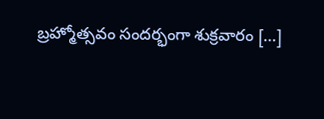బ్రహ్మోత్సవం సందర్భంగా శుక్రవారం […]